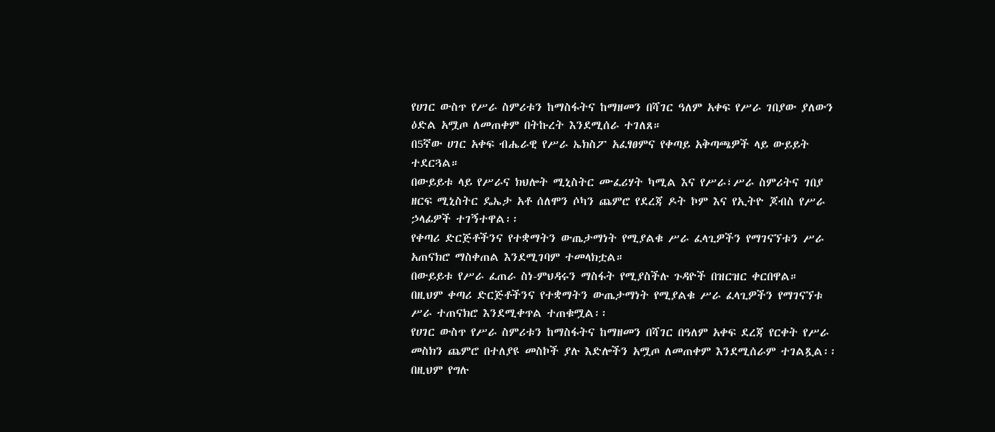የሀገር ውስጥ የሥራ ስምሪቱን ከማስፋትና ከማዘመን በሻገር ዓለም አቀፍ የሥራ ገበያው ያለውን ዕድል አሟጦ ለመጠቀም በትኩረት እንደሚሰራ ተገለጸ።
በ5ኛው ሀገር አቀፍ ብሔራዊ የሥራ ኤክስፖ አፈፃፀምና የቀጣይ አቅጣጫዎች ላይ ውይይት ተደርጓል።
በውይይቱ ላይ የሥራና ክህሎት ሚኒስትር ሙፈሪሃት ካሚል እና የሥራ፣ሥራ ስምሪትና ገበያ ዘርፍ ሚኒስትር ዴኤታ አቶ ሰለሞን ሶካን ጨምሮ የደረጃ ዶት ኮም እና የኢትዮ ጆብስ የሥራ ኃላፊዎች ተገኝተዋል፡፡
የቀጣሪ ድርጅቶችንና የተቋማትን ውጤታማነት የሚያልቁ ሥራ ፈላጊዎችን የማገናኘቱን ሥራ አጠናክሮ ማስቀጠል እንደሚገባም ተመላክቷል።
በውይይቱ የሥራ ፈጠራ ስነ-ምህዳሩን ማስፋት የሚያስችሉ ጉዳዮች በዝርዝር ቀርበዋል።
በዚህም ቀጣሪ ድርጅቶችንና የተቋማትን ውጤታማነት የሚያልቁ ሥራ ፈላጊዎችን የማገናኘቱ ሥራ ተጠናክሮ እንደሚቀጥል ተጠቁሟል፡፡
የሀገር ውስጥ የሥራ ስምሪቱን ከማስፋትና ከማዘመን በሻገር በዓለም አቀፍ ደረጃ የርቀት የሥራ መስክን ጨምሮ በተለያዩ መስኮች ያሉ እድሎችን አሟጦ ለመጠቀም እንደሚሰራም ተገልጿል፡፡
በዚህም የግሉ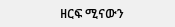ዘርፍ ሚናውን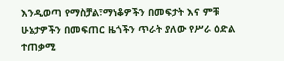እንዲወጣ የማስቻል፣ማነቆዎችን በመፍታት እና ምቹ ሁኔታዎችን በመፍጠር ዜጎችን ጥራት ያለው የሥራ ዕድል ተጠቃሚ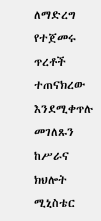ለማድረግ የተጀመሩ ጥረቶች ተጠናክረው እንደሚቀጥሉ መገለጹን ከሥራና ክህሎት ሚኒስቴር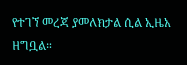የተገኘ መረጃ ያመለክታል ሲል ኢዜአ ዘግቧል።